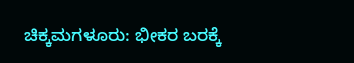ಚಿಕ್ಕಮಗಳೂರು: ಭೀಕರ ಬರಕ್ಕೆ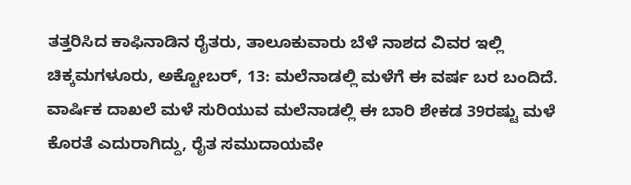ತತ್ತರಿಸಿದ ಕಾಫಿನಾಡಿನ ರೈತರು, ತಾಲೂಕುವಾರು ಬೆಳೆ ನಾಶದ ವಿವರ ಇಲ್ಲಿ
ಚಿಕ್ಕಮಗಳೂರು, ಅಕ್ಟೋಬರ್, 13: ಮಲೆನಾಡಲ್ಲಿ ಮಳೆಗೆ ಈ ವರ್ಷ ಬರ ಬಂದಿದೆ. ವಾರ್ಷಿಕ ದಾಖಲೆ ಮಳೆ ಸುರಿಯುವ ಮಲೆನಾಡಲ್ಲಿ ಈ ಬಾರಿ ಶೇಕಡ 39ರಷ್ಟು ಮಳೆ ಕೊರತೆ ಎದುರಾಗಿದ್ದು, ರೈತ ಸಮುದಾಯವೇ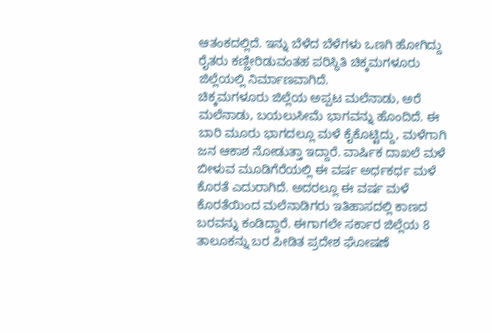ಆತಂಕದಲ್ಲಿದೆ. ಇನ್ನು ಬೆಳೆದ ಬೆಳೆಗಳು ಒಣಗಿ ಹೋಗಿದ್ದು ರೈತರು ಕಣ್ಣೀರಿಡುವಂತಹ ಪರಿಸ್ಥಿತಿ ಚಿಕ್ಕಮಗಳೂರು ಜಿಲ್ಲೆಯಲ್ಲಿ ನಿರ್ಮಾಣವಾಗಿದೆ.
ಚಿಕ್ಕಮಗಳೂರು ಜಿಲ್ಲೆಯ ಅಪ್ಪಟ ಮಲೆನಾಡು, ಅರೆ ಮಲೆನಾಡು, ಬಯಲುಸೀಮೆ ಭಾಗವನ್ನು ಹೊಂದಿದೆ. ಈ ಬಾರಿ ಮೂರು ಭಾಗದಲ್ಲೂ ಮಳೆ ಕೈಕೊಟ್ಟಿದ್ದು, ಮಳೆಗಾಗಿ ಜನ ಆಕಾಶ ನೋಡುತ್ತಾ ಇದ್ದಾರೆ. ವಾರ್ಷಿಕ ದಾಖಲೆ ಮಳೆ ಬೀಳುವ ಮೂಡಿಗೆರೆಯಲ್ಲಿ ಈ ವರ್ಷ ಅರ್ಧಕರ್ಧ ಮಳೆ ಕೊರತೆ ಎದುರಾಗಿದೆ. ಅದರಲ್ಲೂ ಈ ವರ್ಷ ಮಳೆ ಕೊರತೆಯಿಂದ ಮಲೆನಾಡಿಗರು ಇತಿಹಾಸದಲ್ಲಿ ಕಾಣದ ಬರವನ್ನು ಕಂಡಿದ್ದಾರೆ. ಈಗಾಗಲೇ ಸರ್ಕಾರ ಜಿಲ್ಲೆಯ 8 ತಾಲೂಕನ್ನು ಬರ ಪೀಡಿತ ಪ್ರದೇಶ ಘೋಷಣೆ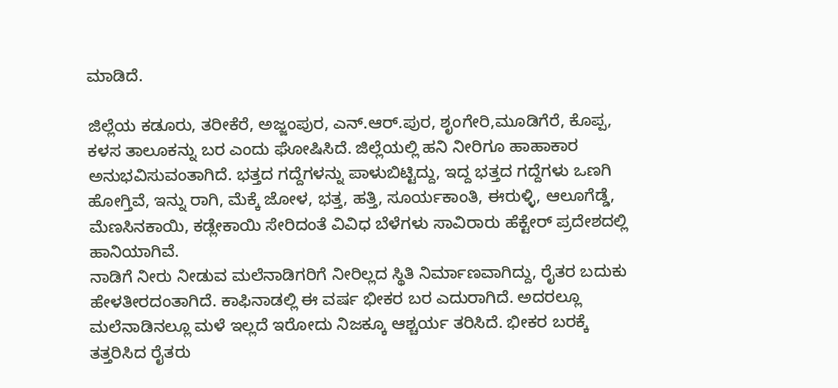ಮಾಡಿದೆ.

ಜಿಲ್ಲೆಯ ಕಡೂರು, ತರೀಕೆರೆ, ಅಜ್ಜಂಪುರ, ಎನ್.ಆರ್.ಪುರ, ಶೃಂಗೇರಿ,ಮೂಡಿಗೆರೆ, ಕೊಪ್ಪ, ಕಳಸ ತಾಲೂಕನ್ನು ಬರ ಎಂದು ಘೋಷಿಸಿದೆ. ಜಿಲ್ಲೆಯಲ್ಲಿ ಹನಿ ನೀರಿಗೂ ಹಾಹಾಕಾರ ಅನುಭವಿಸುವಂತಾಗಿದೆ. ಭತ್ತದ ಗದ್ದೆಗಳನ್ನು ಪಾಳುಬಿಟ್ಟಿದ್ದು, ಇದ್ದ ಭತ್ತದ ಗದ್ದೆಗಳು ಒಣಗಿ ಹೋಗ್ತಿವೆ, ಇನ್ನು ರಾಗಿ, ಮೆಕ್ಕೆ ಜೋಳ, ಭತ್ತ, ಹತ್ತಿ, ಸೂರ್ಯಕಾಂತಿ, ಈರುಳ್ಳಿ, ಆಲೂಗೆಡ್ಡೆ, ಮೆಣಸಿನಕಾಯಿ, ಕಡ್ಲೇಕಾಯಿ ಸೇರಿದಂತೆ ವಿವಿಧ ಬೆಳೆಗಳು ಸಾವಿರಾರು ಹೆಕ್ಟೇರ್ ಪ್ರದೇಶದಲ್ಲಿ ಹಾನಿಯಾಗಿವೆ.
ನಾಡಿಗೆ ನೀರು ನೀಡುವ ಮಲೆನಾಡಿಗರಿಗೆ ನೀರಿಲ್ಲದ ಸ್ಥಿತಿ ನಿರ್ಮಾಣವಾಗಿದ್ದು, ರೈತರ ಬದುಕು ಹೇಳತೀರದಂತಾಗಿದೆ. ಕಾಫಿನಾಡಲ್ಲಿ ಈ ವರ್ಷ ಭೀಕರ ಬರ ಎದುರಾಗಿದೆ. ಅದರಲ್ಲೂ ಮಲೆನಾಡಿನಲ್ಲೂ ಮಳೆ ಇಲ್ಲದೆ ಇರೋದು ನಿಜಕ್ಕೂ ಆಶ್ಚರ್ಯ ತರಿಸಿದೆ. ಭೀಕರ ಬರಕ್ಕೆ ತತ್ತರಿಸಿದ ರೈತರು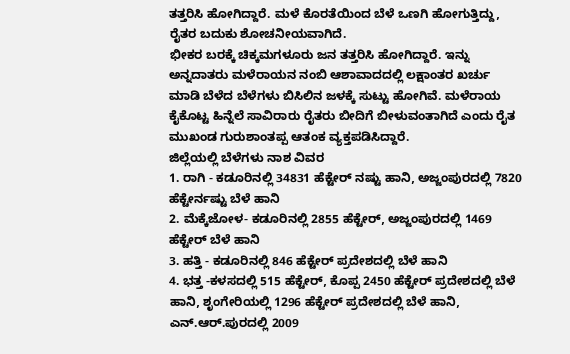ತತ್ತರಿಸಿ ಹೋಗಿದ್ದಾರೆ. ಮಳೆ ಕೊರತೆಯಿಂದ ಬೆಳೆ ಒಣಗಿ ಹೋಗುತ್ತಿದ್ದು, ರೈತರ ಬದುಕು ಶೋಚನೀಯವಾಗಿದೆ.
ಭೀಕರ ಬರಕ್ಕೆ ಚಿಕ್ಕಮಗಳೂರು ಜನ ತತ್ತರಿಸಿ ಹೋಗಿದ್ದಾರೆ. ಇನ್ನು ಅನ್ನದಾತರು ಮಳೆರಾಯನ ನಂಬಿ ಆಶಾವಾದದಲ್ಲಿ ಲಕ್ಷಾಂತರ ಖರ್ಚು ಮಾಡಿ ಬೆಳೆದ ಬೆಳೆಗಳು ಬಿಸಿಲಿನ ಜಳಕ್ಕೆ ಸುಟ್ಟು ಹೋಗಿವೆ. ಮಳೆರಾಯ ಕೈಕೊಟ್ಟ ಹಿನ್ನೆಲೆ ಸಾವಿರಾರು ರೈತರು ಬೀದಿಗೆ ಬೀಳುವಂತಾಗಿದೆ ಎಂದು ರೈತ ಮುಖಂಡ ಗುರುಶಾಂತಪ್ಪ ಆತಂಕ ವ್ಯಕ್ತಪಡಿಸಿದ್ದಾರೆ.
ಜಿಲ್ಲೆಯಲ್ಲಿ ಬೆಳೆಗಳು ನಾಶ ವಿವರ
1. ರಾಗಿ - ಕಡೂರಿನಲ್ಲಿ 34831 ಹೆಕ್ಟೇರ್ ನಷ್ಟು ಹಾನಿ, ಅಜ್ಜಂಪುರದಲ್ಲಿ 7820 ಹೆಕ್ಟೇರ್ನಷ್ಟು ಬೆಳೆ ಹಾನಿ
2. ಮೆಕ್ಕೆಜೋಳ- ಕಡೂರಿನಲ್ಲಿ 2855 ಹೆಕ್ಟೇರ್, ಅಜ್ಜಂಪುರದಲ್ಲಿ 1469 ಹೆಕ್ಟೇರ್ ಬೆಳೆ ಹಾನಿ
3. ಹತ್ತಿ - ಕಡೂರಿನಲ್ಲಿ 846 ಹೆಕ್ಟೇರ್ ಪ್ರದೇಶದಲ್ಲಿ ಬೆಳೆ ಹಾನಿ
4. ಭತ್ತ -ಕಳಸದಲ್ಲಿ 515 ಹೆಕ್ಟೇರ್, ಕೊಪ್ಪ 2450 ಹೆಕ್ಟೇರ್ ಪ್ರದೇಶದಲ್ಲಿ ಬೆಳೆ ಹಾನಿ, ಶೃಂಗೇರಿಯಲ್ಲಿ 1296 ಹೆಕ್ಟೇರ್ ಪ್ರದೇಶದಲ್ಲಿ ಬೆಳೆ ಹಾನಿ, ಎನ್.ಆರ್.ಪುರದಲ್ಲಿ 2009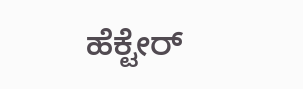ಹೆಕ್ಟೇರ್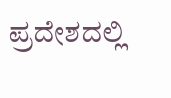ಪ್ರದೇಶದಲ್ಲಿ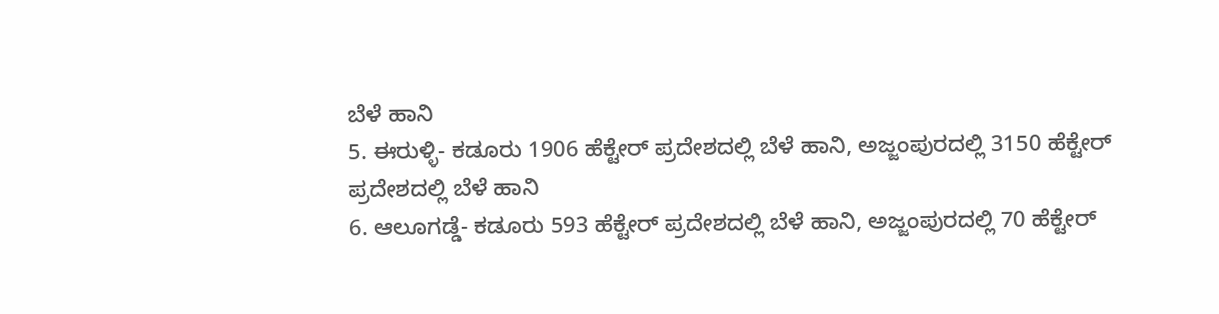ಬೆಳೆ ಹಾನಿ
5. ಈರುಳ್ಳಿ- ಕಡೂರು 1906 ಹೆಕ್ಟೇರ್ ಪ್ರದೇಶದಲ್ಲಿ ಬೆಳೆ ಹಾನಿ, ಅಜ್ಜಂಪುರದಲ್ಲಿ 3150 ಹೆಕ್ಟೇರ್ ಪ್ರದೇಶದಲ್ಲಿ ಬೆಳೆ ಹಾನಿ
6. ಆಲೂಗಡ್ಡೆ- ಕಡೂರು 593 ಹೆಕ್ಟೇರ್ ಪ್ರದೇಶದಲ್ಲಿ ಬೆಳೆ ಹಾನಿ, ಅಜ್ಜಂಪುರದಲ್ಲಿ 70 ಹೆಕ್ಟೇರ್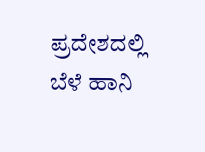ಪ್ರದೇಶದಲ್ಲಿ ಬೆಳೆ ಹಾನಿ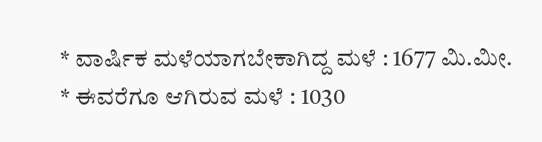* ವಾರ್ಷಿಕ ಮಳೆಯಾಗಬೇಕಾಗಿದ್ದ ಮಳೆ : 1677 ಮಿ.ಮೀ.
* ಈವರೆಗೂ ಆಗಿರುವ ಮಳೆ : 1030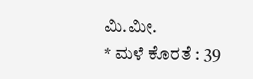ಮಿ.ಮೀ.
* ಮಳೆ ಕೊರತೆ : 39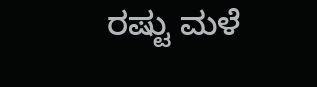ರಷ್ಟು ಮಳೆ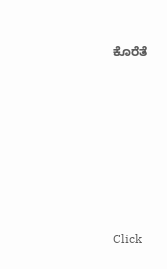ಕೊರೆತೆ












Click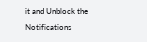it and Unblock the Notifications